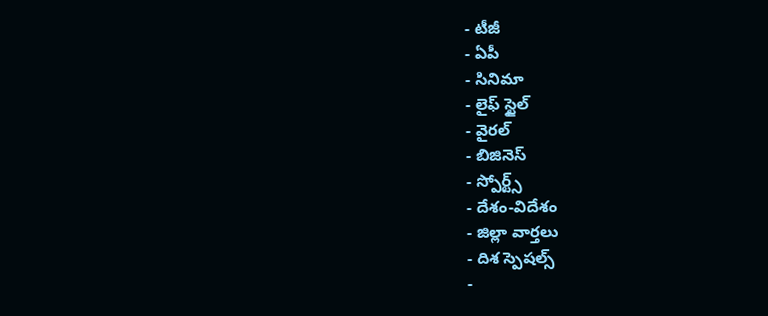- టీజీ
- ఏపీ
- సినిమా
- లైఫ్ స్టైల్
- వైరల్
- బిజినెస్
- స్పోర్ట్స్
- దేశం-విదేశం
- జిల్లా వార్తలు
- దిశ స్పెషల్స్
-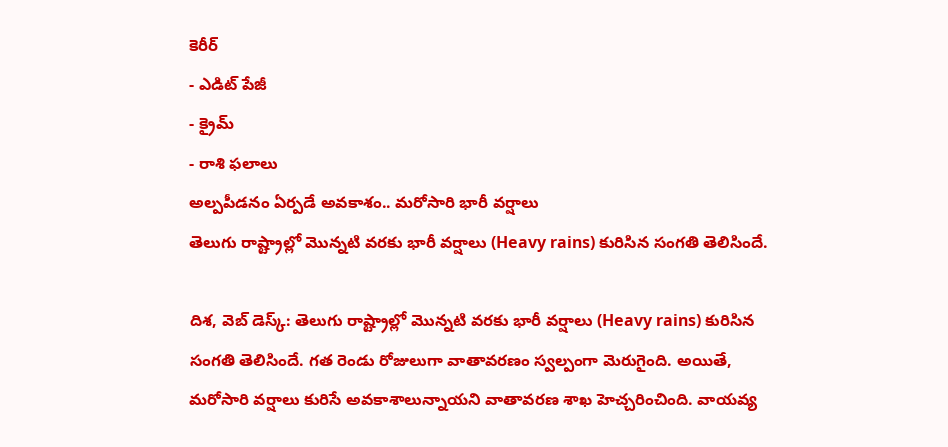కెరీర్
- ఎడిట్ పేజీ
- క్రైమ్
- రాశి ఫలాలు
అల్పపీడనం ఏర్పడే అవకాశం.. మరోసారి భారీ వర్షాలు
తెలుగు రాష్ట్రాల్లో మొన్నటి వరకు భారీ వర్షాలు (Heavy rains) కురిసిన సంగతి తెలిసిందే.

దిశ, వెబ్ డెస్క్: తెలుగు రాష్ట్రాల్లో మొన్నటి వరకు భారీ వర్షాలు (Heavy rains) కురిసిన సంగతి తెలిసిందే. గత రెండు రోజులుగా వాతావరణం స్వల్పంగా మెరుగైంది. అయితే, మరోసారి వర్షాలు కురిసే అవకాశాలున్నాయని వాతావరణ శాఖ హెచ్చరించింది. వాయవ్య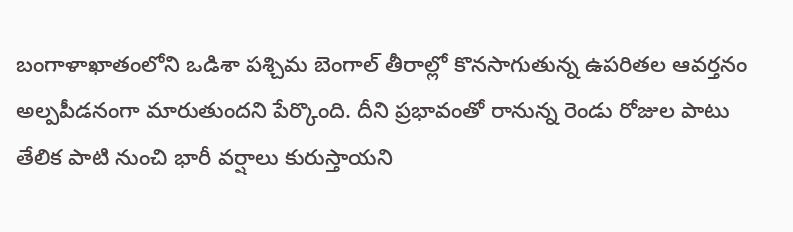బంగాళాఖాతంలోని ఒడిశా పశ్చిమ బెంగాల్ తీరాల్లో కొనసాగుతున్న ఉపరితల ఆవర్తనం అల్పపీడనంగా మారుతుందని పేర్కొంది. దీని ప్రభావంతో రానున్న రెండు రోజుల పాటు తేలిక పాటి నుంచి భారీ వర్షాలు కురుస్తాయని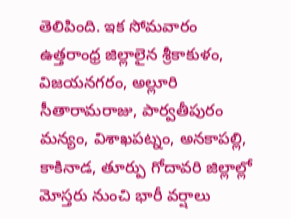తెలిపింది. ఇక సోమవారం ఉత్తరాంధ్ర జిల్లాలైన శ్రీకాకుళం, విజయనగరం, అల్లూరి సీతారామరాజు, పార్వతీపురం మన్యం, విశాఖపట్నం, అనకాపల్లి, కాకినాడ, తూర్పు గోదావరి జిల్లాల్లో మోస్తరు నుంచి భారీ వర్షాలు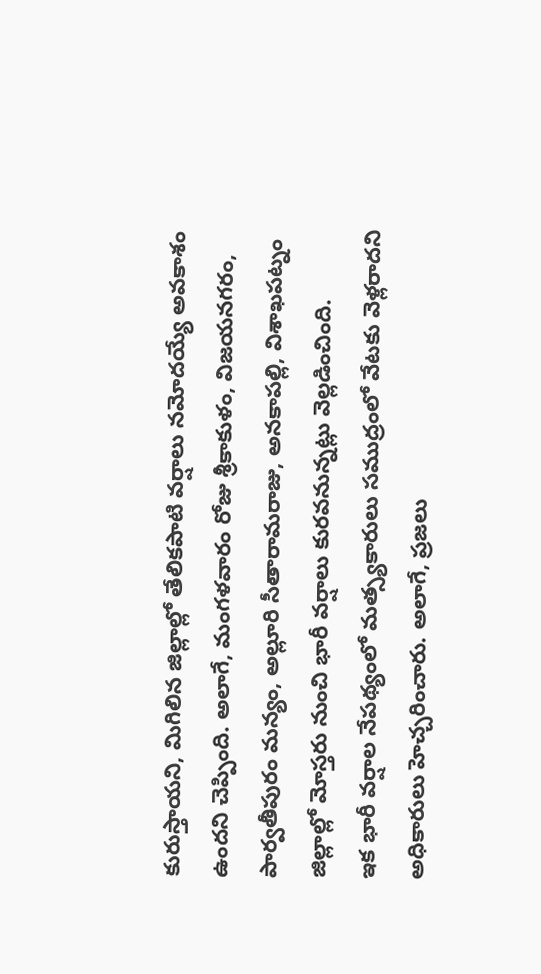కురుస్తాయని, మిగిలిన జిల్లాల్లో తేలికపాటి వర్షాలు నమోదయ్యే అవకాశం ఉందని చెప్పింది. అలాగే, మంగళవారం రోజు శ్రీకాకుళం, విజయనగరం, పార్వతీపురం మన్యం, అల్లూరి సీతారామరాజు, అనకాపల్లి, విశాఖపట్నం జిల్లాల్లో మోస్తరు నుంచి భారీ వర్షాలు కురవనున్నట్లు వెల్లడించింది.
ఇక భారీ వర్షాల నేపథ్యంలో మత్స్యకారులు సముద్రంలో వేటకు వెళ్లరాదని అధికారులు హెచ్చరించారు. అలాగే, ప్రజలు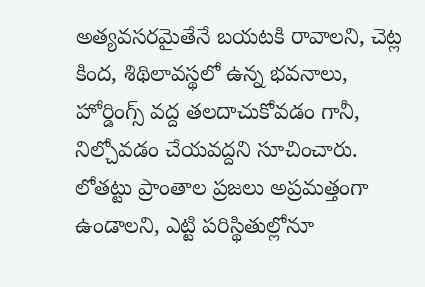అత్యవసరమైతేనే బయటకి రావాలని, చెట్ల కింద, శిథిలావస్థలో ఉన్న భవనాలు, హోర్డింగ్స్ వద్ద తలదాచుకోవడం గానీ, నిల్చోవడం చేయవద్దని సూచించారు. లోతట్టు ప్రాంతాల ప్రజలు అప్రమత్తంగా ఉండాలని, ఎట్టి పరిస్థితుల్లోనూ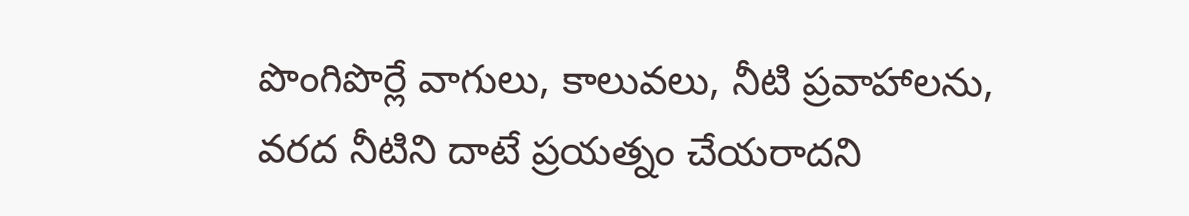పొంగిపొర్లే వాగులు, కాలువలు, నీటి ప్రవాహాలను, వరద నీటిని దాటే ప్రయత్నం చేయరాదని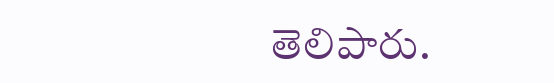తెలిపారు.